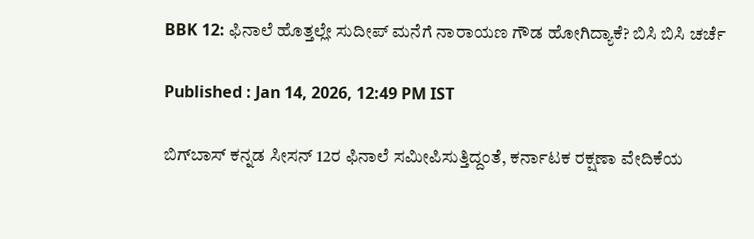BBK 12: ಫಿನಾಲೆ ಹೊತ್ತಲ್ಲೇ ಸುದೀಪ್ ಮನೆಗೆ ನಾರಾಯಣ ಗೌಡ ಹೋಗಿದ್ಯಾಕೆ? ಬಿಸಿ ಬಿಸಿ ಚರ್ಚೆ

Published : Jan 14, 2026, 12:49 PM IST

ಬಿಗ್‌ಬಾಸ್ ಕನ್ನಡ ಸೀಸನ್ 12ರ ಫಿನಾಲೆ ಸಮೀಪಿಸುತ್ತಿದ್ದಂತೆ, ಕರ್ನಾಟಕ ರಕ್ಷಣಾ ವೇದಿಕೆಯ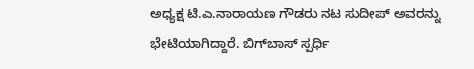ಅಧ್ಯಕ್ಷ ಟಿ.ಎ.ನಾರಾಯಣ ಗೌಡರು ನಟ ಸುದೀಪ್ ಅವರನ್ನು ಭೇಟಿಯಾಗಿದ್ದಾರೆ. ಬಿಗ್‌ಬಾಸ್ ಸ್ಪರ್ಧಿ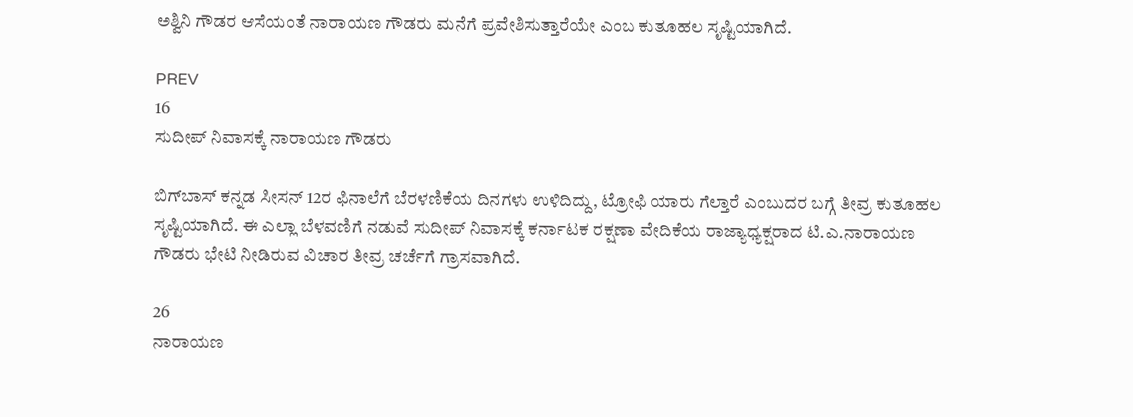ಅಶ್ವಿನಿ ಗೌಡರ ಆಸೆಯಂತೆ ನಾರಾಯಣ ಗೌಡರು ಮನೆಗೆ ಪ್ರವೇಶಿಸುತ್ತಾರೆಯೇ ಎಂಬ ಕುತೂಹಲ ಸೃಷ್ಟಿಯಾಗಿದೆ.

PREV
16
ಸುದೀಪ್ ನಿವಾಸಕ್ಕೆ ನಾರಾಯಣ ಗೌಡರು

ಬಿಗ್‌ಬಾಸ್ ಕನ್ನಡ ಸೀಸನ್ 12ರ ಫಿನಾಲೆಗೆ ಬೆರಳಣಿಕೆಯ ದಿನಗಳು ಉಳಿದಿದ್ದು, ಟ್ರೋಫಿ ಯಾರು ಗೆಲ್ತಾರೆ ಎಂಬುದರ ಬಗ್ಗೆ ತೀವ್ರ ಕುತೂಹಲ ಸೃಷ್ಟಿಯಾಗಿದೆ. ಈ ಎಲ್ಲಾ ಬೆಳವಣಿಗೆ ನಡುವೆ ಸುದೀಪ್ ನಿವಾಸಕ್ಕೆ ಕರ್ನಾಟಕ ರಕ್ಷಣಾ ವೇದಿಕೆಯ ರಾಜ್ಯಾಧ್ಯಕ್ಷರಾದ ಟಿ.ಎ.ನಾರಾಯಣ ಗೌಡರು ಭೇಟಿ ನೀಡಿರುವ ವಿಚಾರ ತೀವ್ರ ಚರ್ಚೆಗೆ ಗ್ರಾಸವಾಗಿದೆ.

26
ನಾರಾಯಣ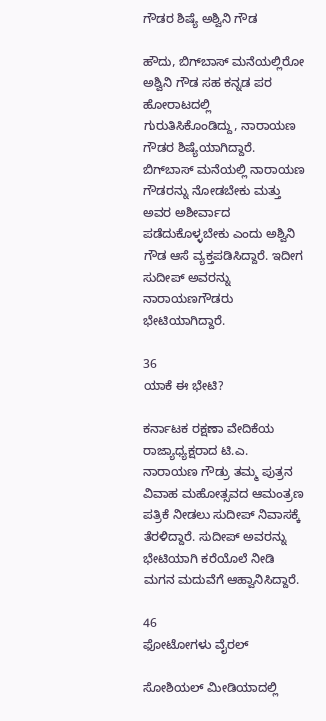ಗೌಡರ ಶಿಷ್ಯೆ ಅಶ್ವಿನಿ ಗೌಡ

ಹೌದು, ಬಿಗ್‌ಬಾಸ್ ಮನೆಯಲ್ಲಿರೋ ಅಶ್ವಿನಿ ಗೌಡ ಸಹ ಕನ್ನಡ ಪರ ಹೋರಾಟದಲ್ಲಿ ಗುರುತಿಸಿಕೊಂಡಿದ್ದು, ನಾರಾಯಣ ಗೌಡರ ಶಿಷ್ಯೆಯಾಗಿದ್ದಾರೆ. ಬಿಗ್‌ಬಾಸ್ ಮನೆಯಲ್ಲಿ ನಾರಾಯಣ ಗೌಡರನ್ನು ನೋಡಬೇಕು ಮತ್ತು ಅವರ ಅಶೀರ್ವಾದ ಪಡೆದುಕೊಳ್ಳಬೇಕು ಎಂದು ಅಶ್ವಿನಿ ಗೌಡ ಆಸೆ ವ್ಯಕ್ತಪಡಿಸಿದ್ದಾರೆ. ಇದೀಗ ಸುದೀಪ್ ಅವರನ್ನು ನಾರಾಯಣಗೌಡರು ಭೇಟಿಯಾಗಿದ್ದಾರೆ.

36
ಯಾಕೆ ಈ ಭೇಟಿ?

ಕರ್ನಾಟಕ ರಕ್ಷಣಾ ವೇದಿಕೆಯ ರಾಜ್ಯಾಧ್ಯಕ್ಷರಾದ ಟಿ.ಎ. ನಾರಾಯಣ ಗೌಡ್ರು ತಮ್ಮ ಪುತ್ರನ ವಿವಾಹ ಮಹೋತ್ಸವದ ಆಮಂತ್ರಣ ಪತ್ರಿಕೆ ನೀಡಲು ಸುದೀಪ್ ನಿವಾಸಕ್ಕೆ ತೆರಳಿದ್ದಾರೆ. ಸುದೀಪ್ ಅವರನ್ನು ಭೇಟಿಯಾಗಿ ಕರೆಯೊಲೆ ನೀಡಿ ಮಗನ ಮದುವೆಗೆ ಆಹ್ವಾನಿಸಿದ್ದಾರೆ.

46
ಫೋಟೋಗಳು ವೈರಲ್

ಸೋಶಿಯಲ್ ಮೀಡಿಯಾದಲ್ಲಿ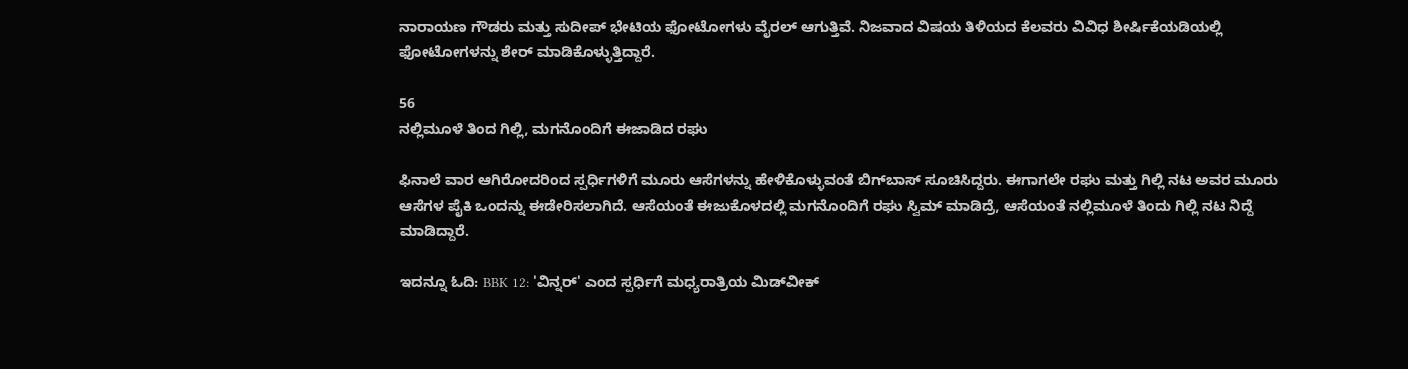ನಾರಾಯಣ ಗೌಡರು ಮತ್ತು ಸುದೀಪ್ ಭೇಟಿಯ ಫೋಟೋಗಳು ವೈರಲ್ ಆಗುತ್ತಿವೆ. ನಿಜವಾದ ವಿಷಯ ತಿಳಿಯದ ಕೆಲವರು ವಿವಿಧ ಶೀರ್ಷಿಕೆಯಡಿಯಲ್ಲಿ ಫೋಟೋಗಳನ್ನು ಶೇರ್ ಮಾಡಿಕೊಳ್ಳುತ್ತಿದ್ದಾರೆ.

56
ನಲ್ಲಿಮೂಳೆ ತಿಂದ ಗಿಲ್ಲಿ, ಮಗನೊಂದಿಗೆ ಈಜಾಡಿದ ರಘು

ಫಿನಾಲೆ ವಾರ ಆಗಿರೋದರಿಂದ ಸ್ಪರ್ಧಿಗಳಿಗೆ ಮೂರು ಆಸೆಗಳನ್ನು ಹೇಳಿಕೊಳ್ಳುವಂತೆ ಬಿಗ್‌ಬಾಸ್ ಸೂಚಿಸಿದ್ದರು. ಈಗಾಗಲೇ ರಘು ಮತ್ತು ಗಿಲ್ಲಿ ನಟ ಅವರ ಮೂರು ಆಸೆಗಳ ಪೈಕಿ ಒಂದನ್ನು ಈಡೇರಿಸಲಾಗಿದೆ. ಆಸೆಯಂತೆ ಈಜುಕೊಳದಲ್ಲಿ ಮಗನೊಂದಿಗೆ ರಘು ಸ್ವಿಮ್ ಮಾಡಿದ್ರೆ, ಆಸೆಯಂತೆ ನಲ್ಲಿಮೂಳೆ ತಿಂದು ಗಿಲ್ಲಿ ನಟ ನಿದ್ದೆ ಮಾಡಿದ್ದಾರೆ.

ಇದನ್ನೂ ಓದಿ: BBK 12: 'ವಿನ್ನರ್' ಎಂದ ಸ್ಪರ್ಧಿಗೆ ಮಧ್ಯರಾತ್ರಿಯ ಮಿಡ್‌ವೀಕ್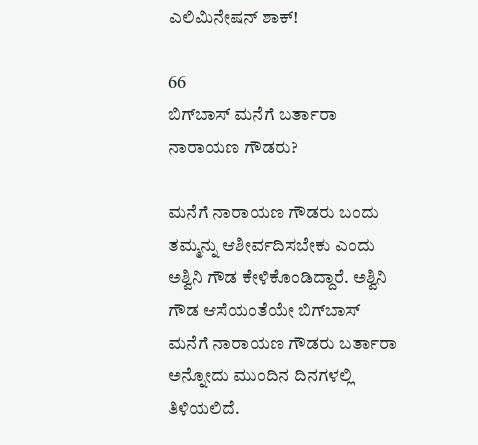ಎಲಿಮಿನೇಷನ್ ಶಾಕ್!

66
ಬಿಗ್‌ಬಾಸ್ ಮನೆಗೆ ಬರ್ತಾರಾ ನಾರಾಯಣ ಗೌಡರು?

ಮನೆಗೆ ನಾರಾಯಣ ಗೌಡರು ಬಂದು ತಮ್ಮನ್ನು ಆಶೀರ್ವದಿಸಬೇಕು ಎಂದು ಅಶ್ವಿನಿ ಗೌಡ ಕೇಳಿಕೊಂಡಿದ್ದಾರೆ. ಅಶ್ವಿನಿ ಗೌಡ ಆಸೆಯಂತೆಯೇ ಬಿಗ್‌ಬಾಸ್ ಮನೆಗೆ ನಾರಾಯಣ ಗೌಡರು ಬರ್ತಾರಾ ಅನ್ನೋದು ಮುಂದಿನ ದಿನಗಳಲ್ಲಿ ತಿಳಿಯಲಿದೆ.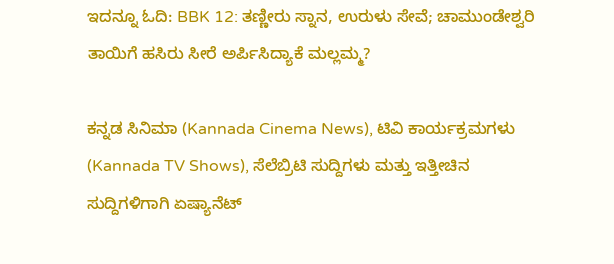ಇದನ್ನೂ ಓದಿ: BBK 12: ತಣ್ಣೀರು ಸ್ನಾನ, ಉರುಳು ಸೇವೆ; ಚಾಮುಂಡೇಶ್ವರಿ ತಾಯಿಗೆ ಹಸಿರು ಸೀರೆ ಅರ್ಪಿಸಿದ್ಯಾಕೆ ಮಲ್ಲಮ್ಮ?

ಕನ್ನಡ ಸಿನಿಮಾ (Kannada Cinema News), ಟಿವಿ ಕಾರ್ಯಕ್ರಮಗಳು (Kannada TV Shows), ಸೆಲೆಬ್ರಿಟಿ ಸುದ್ದಿಗಳು ಮತ್ತು ಇತ್ತೀಚಿನ ಸುದ್ದಿಗಳಿಗಾಗಿ ಏಷ್ಯಾನೆಟ್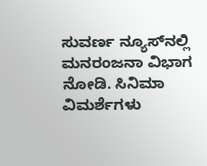ಸುವರ್ಣ ನ್ಯೂಸ್‌ನಲ್ಲಿ ಮನರಂಜನಾ ವಿಭಾಗ ನೋಡಿ. ಸಿನಿಮಾ ವಿಮರ್ಶೆಗಳು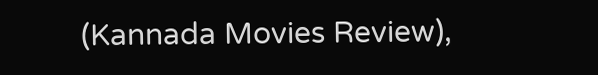(Kannada Movies Review),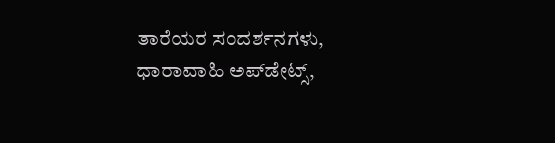ತಾರೆಯರ ಸಂದರ್ಶನಗಳು, ಧಾರಾವಾಹಿ ಅಪ್‌ಡೇಟ್ಸ್‌,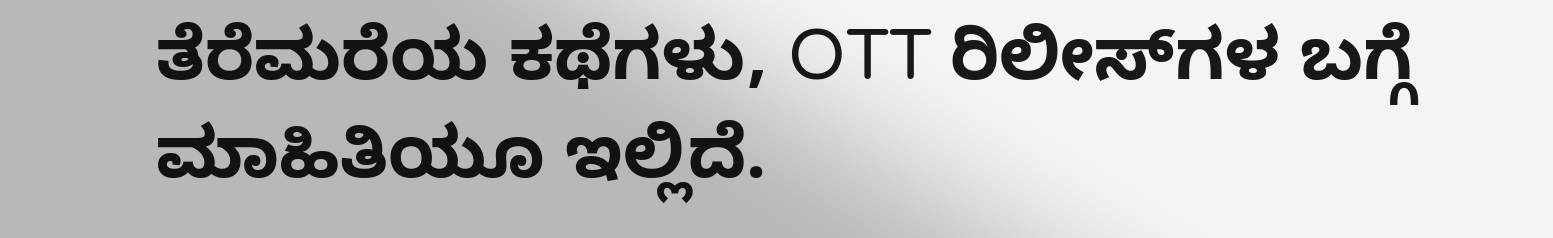ತೆರೆಮರೆಯ ಕಥೆಗಳು, OTT ರಿಲೀಸ್‌ಗಳ ಬಗ್ಗೆ ಮಾಹಿತಿಯೂ ಇಲ್ಲಿದೆ.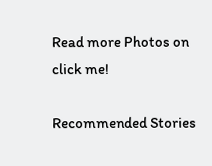Read more Photos on
click me!

Recommended Stories